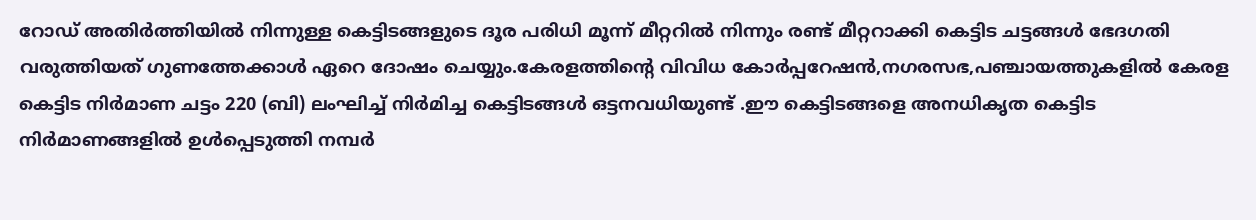റോഡ് അതിർത്തിയിൽ നിന്നുള്ള കെട്ടിടങ്ങളുടെ ദൂര പരിധി മൂന്ന് മീറ്ററിൽ നിന്നും രണ്ട് മീറ്ററാക്കി കെട്ടിട ചട്ടങ്ങൾ ഭേദഗതി വരുത്തിയത് ഗുണത്തേക്കാൾ ഏറെ ദോഷം ചെയ്യും.കേരളത്തിൻ്റെ വിവിധ കോർപ്പറേഷൻ,നഗരസഭ,പഞ്ചായത്തുകളിൽ കേരള കെട്ടിട നിർമാണ ചട്ടം 220 (ബി) ലംഘിച്ച് നിർമിച്ച കെട്ടിടങ്ങൾ ഒട്ടനവധിയുണ്ട് .ഈ കെട്ടിടങ്ങളെ അനധികൃത കെട്ടിട നിർമാണങ്ങളിൽ ഉൾപ്പെടുത്തി നമ്പർ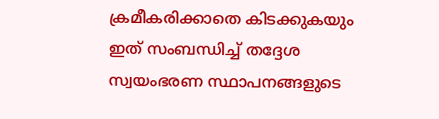ക്രമീകരിക്കാതെ കിടക്കുകയും ഇത് സംബന്ധിച്ച് തദ്ദേശ സ്വയംഭരണ സ്ഥാപനങ്ങളുടെ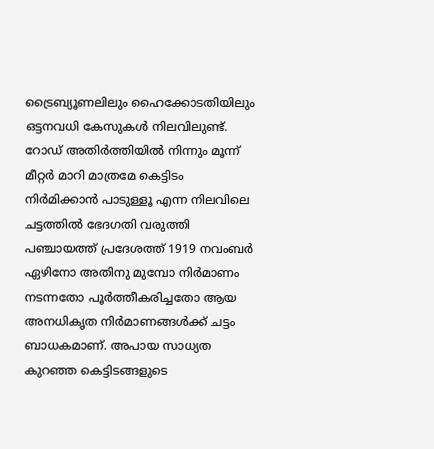ട്രൈബ്യൂണലിലും ഹൈക്കോടതിയിലും ഒട്ടനവധി കേസുകൾ നിലവിലുണ്ട്. റോഡ് അതിർത്തിയിൽ നിന്നും മൂന്ന് മീറ്റർ മാറി മാത്രമേ കെട്ടിടം നിർമിക്കാൻ പാടുള്ളൂ എന്ന നിലവിലെ ചട്ടത്തിൽ ഭേദഗതി വരുത്തി പഞ്ചായത്ത് പ്രദേശത്ത് 1919 നവംബർ ഏഴിനോ അതിനു മുമ്പോ നിർമാണം നടന്നതോ പൂർത്തീകരിച്ചതോ ആയ അനധികൃത നിർമാണങ്ങൾക്ക് ചട്ടം ബാധകമാണ്. അപായ സാധ്യത കുറഞ്ഞ കെട്ടിടങ്ങളുടെ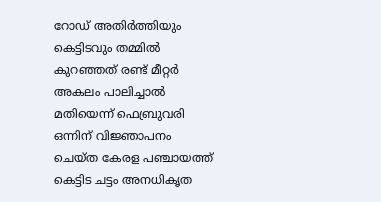റോഡ് അതിർത്തിയും കെട്ടിടവും തമ്മിൽ കുറഞ്ഞത് രണ്ട് മീറ്റർ അകലം പാലിച്ചാൽ മതിയെന്ന് ഫെബ്രുവരി ഒന്നിന് വിജ്ഞാപനം ചെയ്ത കേരള പഞ്ചായത്ത് കെട്ടിട ചട്ടം അനധികൃത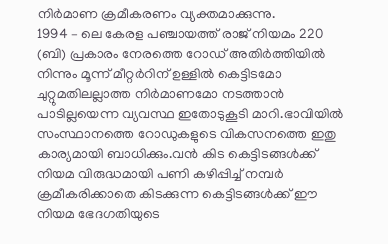നിർമാണ ക്രമീകരണം വ്യക്തമാക്കുന്നു.
1994 – ലെ കേരള പഞ്ചായത്ത് രാജ് നിയമം 220 (ബി) പ്രകാരം നേരത്തെ റോഡ് അതിർത്തിയിൽ നിന്നും മൂന്ന് മീറ്റർറിന് ഉള്ളിൽ കെട്ടിടമോ ചുറ്റുമതിലല്ലാത്ത നിർമാണമോ നടത്താൻ പാടില്ലയെന്ന വ്യവസ്ഥ ഇതോടുകൂടി മാറി.ഭാവിയിൽ സംസ്ഥാനത്തെ റോഡുകളുടെ വികസനത്തെ ഇതു കാര്യമായി ബാധിക്കും.വൻ കിട കെട്ടിടങ്ങൾക്ക് നിയമ വിരുദ്ധമായി പണി കഴിപ്പിച്ച് നമ്പർ ക്രമീകരിക്കാതെ കിടക്കുന്ന കെട്ടിടങ്ങൾക്ക് ഈ നിയമ ഭേദഗതിയുടെ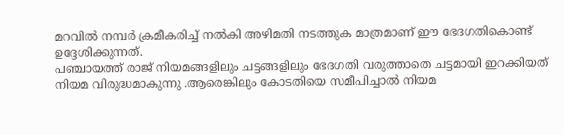മറവിൽ നമ്പർ ക്രമീകരിച്ച് നൽകി അഴിമതി നടത്തുക മാത്രമാണ് ഈ ഭേദഗതികൊണ്ട് ഉദ്ദേശിക്കുന്നത്.
പഞ്ചായത്ത് രാജ് നിയമങ്ങളിലും ചട്ടങ്ങളിലും ഭേദഗതി വരുത്താതെ ചട്ടമായി ഇറക്കിയത് നിയമ വിരുദ്ധമാകുന്നു .ആരെങ്കിലും കോടതിയെ സമീപിച്ചാൽ നിയമ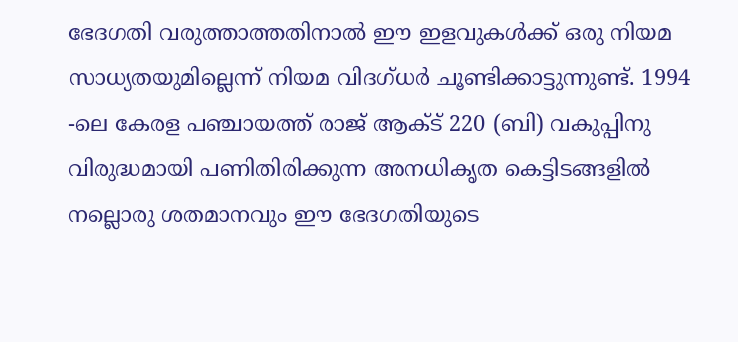ഭേദഗതി വരുത്താത്തതിനാൽ ഈ ഇളവുകൾക്ക് ഒരു നിയമ സാധ്യതയുമില്ലെന്ന് നിയമ വിദഗ്ധർ ചൂണ്ടിക്കാട്ടുന്നുണ്ട്. 1994 -ലെ കേരള പഞ്ചായത്ത് രാജ് ആക്ട് 220 (ബി) വകുപ്പിനു വിരുദ്ധമായി പണിതിരിക്കുന്ന അനധികൃത കെട്ടിടങ്ങളിൽ നല്ലൊരു ശതമാനവും ഈ ഭേദഗതിയുടെ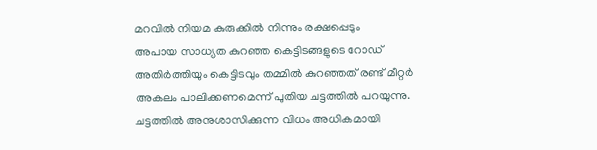മറവിൽ നിയമ കുരുക്കിൽ നിന്നും രക്ഷപ്പെടും
അപായ സാധ്യത കുറഞ്ഞ കെട്ടിടങ്ങളുടെ റോഡ് അതിർത്തിയും കെട്ടിടവും തമ്മിൽ കുറഞ്ഞത് രണ്ട് മീറ്റർ അകലം പാലിക്കണമെന്ന് പുതിയ ചട്ടത്തിൽ പറയുന്നു. ചട്ടത്തിൽ അനുശാസിക്കുന്ന വിധം അധികമായി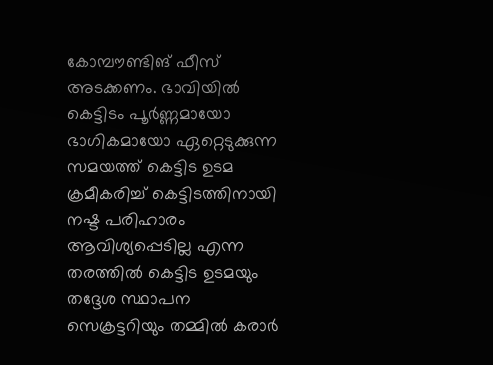കോമ്പൗണ്ടിങ് ഫീസ് അടക്കണം. ഭാവിയിൽ കെട്ടിടം പൂർണ്ണമായോ ഭാഗികമായോ ഏറ്റെടുക്കുന്ന സമയത്ത് കെട്ടിട ഉടമ ക്രമീകരിച്ച് കെട്ടിടത്തിനായി നഷ്ട പരിഹാരം ആവിശ്യപ്പെടില്ല എന്ന തരത്തിൽ കെട്ടിട ഉടമയും തദ്ദേശ സ്ഥാപന സെക്രട്ടറിയും തമ്മിൽ കരാർ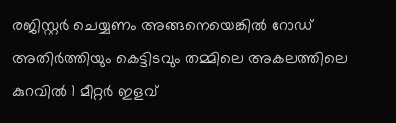രജിസ്റ്റർ ചെയ്യണം അങ്ങനെയെങ്കിൽ റോഡ് അതിർത്തിയും കെട്ടിടവും തമ്മിലെ അകലത്തിലെ കുറവിൽ 1 മീറ്റർ ഇളവ്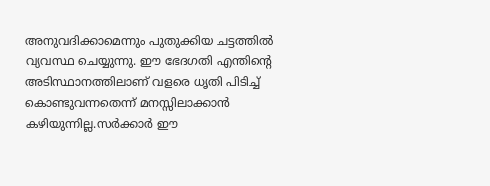അനുവദിക്കാമെന്നും പുതുക്കിയ ചട്ടത്തിൽ വ്യവസ്ഥ ചെയ്യുന്നു. ഈ ഭേദഗതി എന്തിൻ്റെ അടിസ്ഥാനത്തിലാണ് വളരെ ധൃതി പിടിച്ച് കൊണ്ടുവന്നതെന്ന് മനസ്സിലാക്കാൻ കഴിയുന്നില്ല.സർക്കാർ ഈ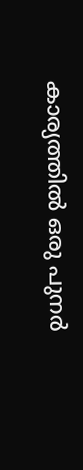കാര്യത്തിൽ ഒരു പുനർ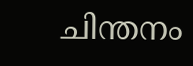ചിന്തനം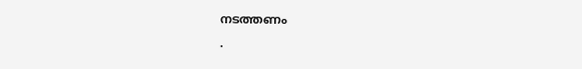നടത്തണം
.